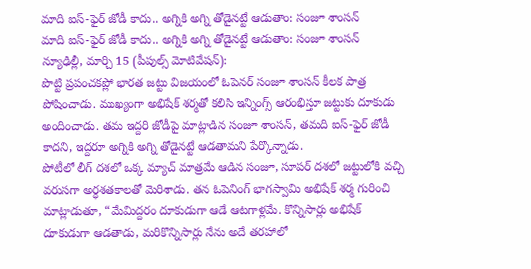మాది ఐస్-ఫైర్ జోడీ కాదు.. అగ్నికి అగ్ని తోడైనట్టే ఆడుతాం: సంజూ శాంసన్
మాది ఐస్-ఫైర్ జోడీ కాదు.. అగ్నికి అగ్ని తోడైనట్టే ఆడుతాం: సంజూ శాంసన్
న్యూఢిల్లీ, మార్చి 15 (పీపుల్స్ మోటివేషన్):
పొట్టి ప్రపంచకప్లో భారత జట్టు విజయంలో ఓపెనర్ సంజూ శాంసన్ కీలక పాత్ర పోషించాడు. ముఖ్యంగా అభిషేక్ శర్మతో కలిసి ఇన్నింగ్స్ ఆరంభిస్తూ జట్టుకు దూకుడు అందించాడు. తమ ఇద్దరి జోడీపై మాట్లాడిన సంజూ శాంసన్, తమది ఐస్-ఫైర్ జోడీ కాదని, ఇద్దరూ అగ్నికి అగ్ని తోడైనట్టే ఆడతామని పేర్కొన్నాడు.
పోటీలో లీగ్ దశలో ఒక్క మ్యాచ్ మాత్రమే ఆడిన సంజూ, సూపర్ దశలో జట్టులోకి వచ్చి వరుసగా అర్ధశతకాలతో మెరిశాడు. తన ఓపెనింగ్ భాగస్వామి అభిషేక్ శర్మ గురించి మాట్లాడుతూ, “మేమిద్దరం దూకుడుగా ఆడే ఆటగాళ్లమే. కొన్నిసార్లు అభిషేక్ దూకుడుగా ఆడతాడు, మరికొన్నిసార్లు నేను అదే తరహాలో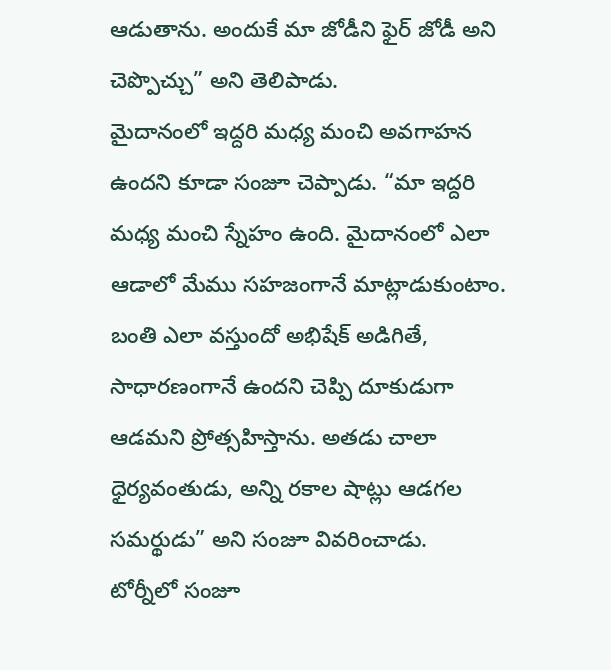ఆడుతాను. అందుకే మా జోడీని ఫైర్ జోడీ అని చెప్పొచ్చు” అని తెలిపాడు.
మైదానంలో ఇద్దరి మధ్య మంచి అవగాహన ఉందని కూడా సంజూ చెప్పాడు. “మా ఇద్దరి మధ్య మంచి స్నేహం ఉంది. మైదానంలో ఎలా ఆడాలో మేము సహజంగానే మాట్లాడుకుంటాం. బంతి ఎలా వస్తుందో అభిషేక్ అడిగితే, సాధారణంగానే ఉందని చెప్పి దూకుడుగా ఆడమని ప్రోత్సహిస్తాను. అతడు చాలా ధైర్యవంతుడు, అన్ని రకాల షాట్లు ఆడగల సమర్థుడు” అని సంజూ వివరించాడు.
టోర్నీలో సంజూ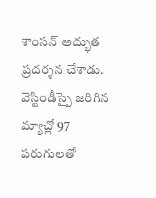శాంసన్ అద్భుత ప్రదర్శన చేశాడు. వెస్టిండీస్పై జరిగిన మ్యాచ్లో 97 పరుగులతో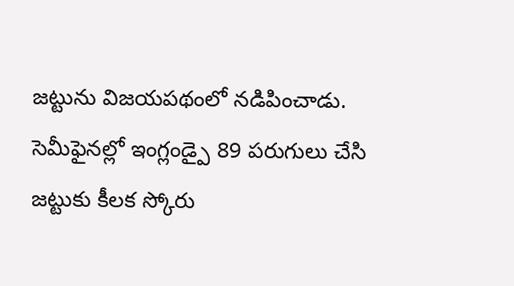జట్టును విజయపథంలో నడిపించాడు. సెమీఫైనల్లో ఇంగ్లండ్పై 89 పరుగులు చేసి జట్టుకు కీలక స్కోరు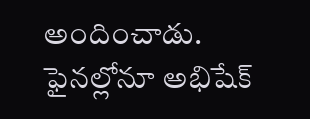అందించాడు. ఫైనల్లోనూ అభిషేక్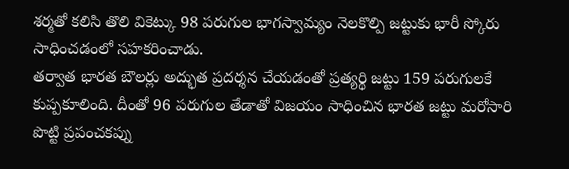శర్మతో కలిసి తొలి వికెట్కు 98 పరుగుల భాగస్వామ్యం నెలకొల్పి జట్టుకు భారీ స్కోరు సాధించడంలో సహకరించాడు.
తర్వాత భారత బౌలర్లు అద్భుత ప్రదర్శన చేయడంతో ప్రత్యర్థి జట్టు 159 పరుగులకే కుప్పకూలింది. దీంతో 96 పరుగుల తేడాతో విజయం సాధించిన భారత జట్టు మరోసారి పొట్టి ప్రపంచకప్ను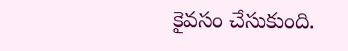కైవసం చేసుకుంది.